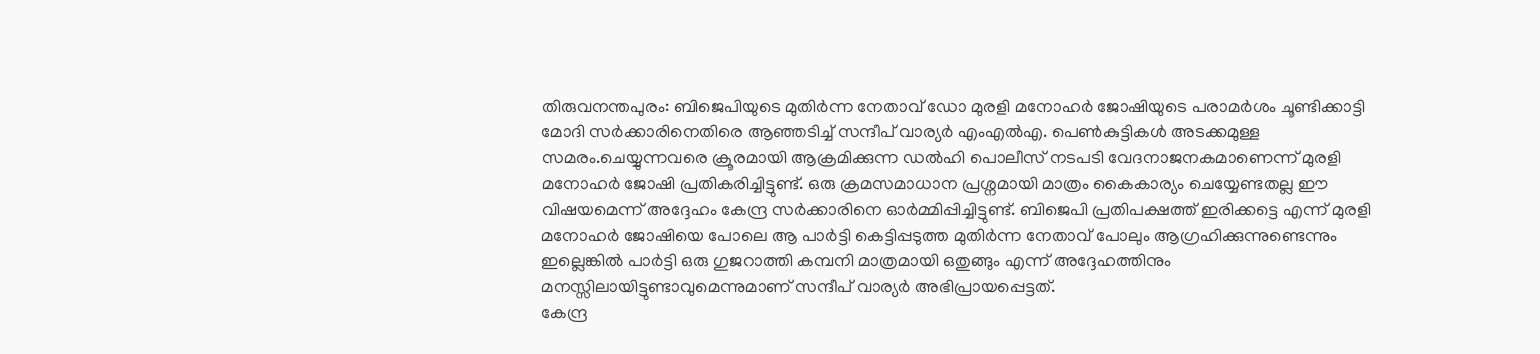തിരുവനന്തപുരം: ബിജെപിയുടെ മുതിർന്ന നേതാവ് ഡോ മുരളി മനോഹർ ജോഷിയുടെ പരാമർശം ചൂണ്ടിക്കാട്ടി മോദി സർക്കാരിനെതിരെ ആഞ്ഞടിച്ച് സന്ദീപ് വാര്യർ എംഎൽഎ. പെൺകുട്ടികൾ അടക്കമുള്ള സമരം.ചെയ്യുന്നവരെ ക്രൂരമായി ആക്രമിക്കുന്ന ഡൽഹി പൊലീസ് നടപടി വേദനാജനകമാണെന്ന് മുരളി മനോഹർ ജോഷി പ്രതികരിച്ചിട്ടുണ്ട്. ഒരു ക്രമസമാധാന പ്രശ്നമായി മാത്രം കൈകാര്യം ചെയ്യേണ്ടതല്ല ഈ വിഷയമെന്ന് അദ്ദേഹം കേന്ദ്ര സർക്കാരിനെ ഓർമ്മിപ്പിച്ചിട്ടുണ്ട്. ബിജെപി പ്രതിപക്ഷത്ത് ഇരിക്കട്ടെ എന്ന് മുരളി മനോഹർ ജോഷിയെ പോലെ ആ പാർട്ടി കെട്ടിപ്പടുത്ത മുതിർന്ന നേതാവ് പോലും ആഗ്രഹിക്കുന്നുണ്ടെന്നും ഇല്ലെങ്കിൽ പാർട്ടി ഒരു ഗുജറാത്തി കമ്പനി മാത്രമായി ഒതുങ്ങും എന്ന് അദ്ദേഹത്തിനും മനസ്സിലായിട്ടുണ്ടാവുമെന്നുമാണ് സന്ദീപ് വാര്യർ അഭിപ്രായപ്പെട്ടത്.
കേന്ദ്ര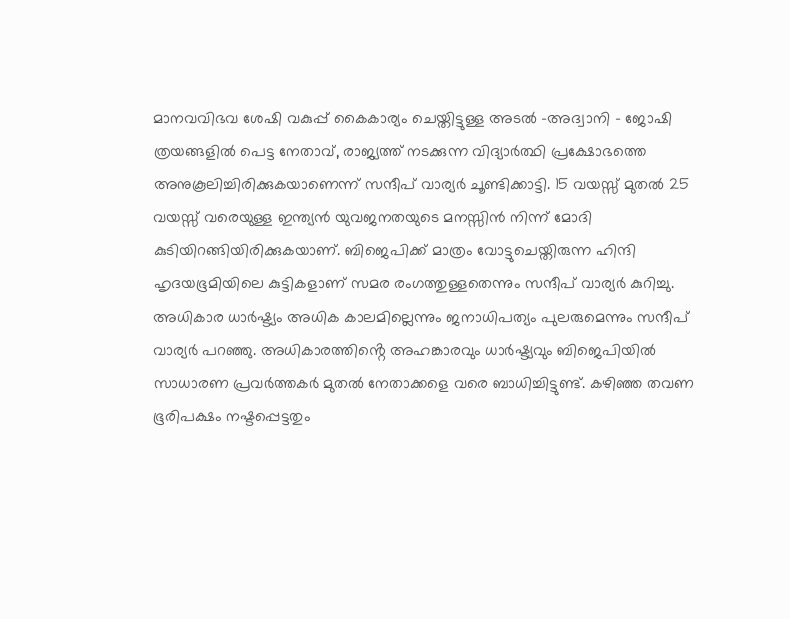മാനവവിഭവ ശേഷി വകുപ്പ് കൈകാര്യം ചെയ്തിട്ടുള്ള അടൽ -അദ്വാനി - ജോഷി ത്രയങ്ങളിൽ പെട്ട നേതാവ്, രാജ്യത്ത് നടക്കുന്ന വിദ്യാർത്ഥി പ്രക്ഷോഭത്തെ അനുകൂലിച്ചിരിക്കുകയാണെന്ന് സന്ദീപ് വാര്യർ ചൂണ്ടിക്കാട്ടി. 15 വയസ്സ് മുതൽ 25 വയസ്സ് വരെയുള്ള ഇന്ത്യൻ യുവജനതയുടെ മനസ്സിൻ നിന്ന് മോദി കുടിയിറങ്ങിയിരിക്കുകയാണ്. ബിജെപിക്ക് മാത്രം വോട്ടുചെയ്തിരുന്ന ഹിന്ദി ഹൃദയഭൂമിയിലെ കുട്ടികളാണ് സമര രംഗത്തുള്ളതെന്നും സന്ദീപ് വാര്യർ കുറിച്ചു.
അധികാര ധാർഷ്ട്യം അധിക കാലമില്ലെന്നും ജനാധിപത്യം പുലരുമെന്നും സന്ദീപ് വാര്യർ പറഞ്ഞു. അധികാരത്തിൻ്റെ അഹങ്കാരവും ധാർഷ്ട്യവും ബിജെപിയിൽ സാധാരണ പ്രവർത്തകർ മുതൽ നേതാക്കളെ വരെ ബാധിച്ചിട്ടുണ്ട്. കഴിഞ്ഞ തവണ ഭൂരിപക്ഷം നഷ്ടപ്പെട്ടതും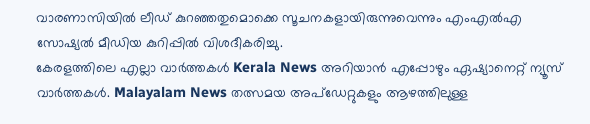വാരണാസിയിൽ ലീഡ് കുറഞ്ഞതുമൊക്കെ സൂചനകളായിരുന്നുവെന്നും എംഎൽഎ സോഷ്യൽ മീഡിയ കുറിപ്പിൽ വിശദീകരിച്ചു.
കേരളത്തിലെ എല്ലാ വാർത്തകൾ Kerala News അറിയാൻ എപ്പോഴും ഏഷ്യാനെറ്റ് ന്യൂസ് വാർത്തകൾ. Malayalam News തത്സമയ അപ്ഡേറ്റുകളും ആഴത്തിലുള്ള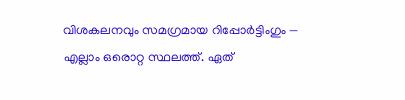വിശകലനവും സമഗ്രമായ റിപ്പോർട്ടിംഗും — എല്ലാം ഒരൊറ്റ സ്ഥലത്ത്. ഏത്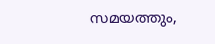സമയത്തും,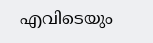എവിടെയും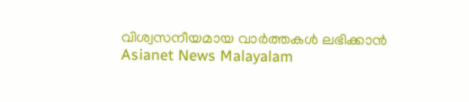വിശ്വസനീയമായ വാർത്തകൾ ലഭിക്കാൻ Asianet News Malayalam